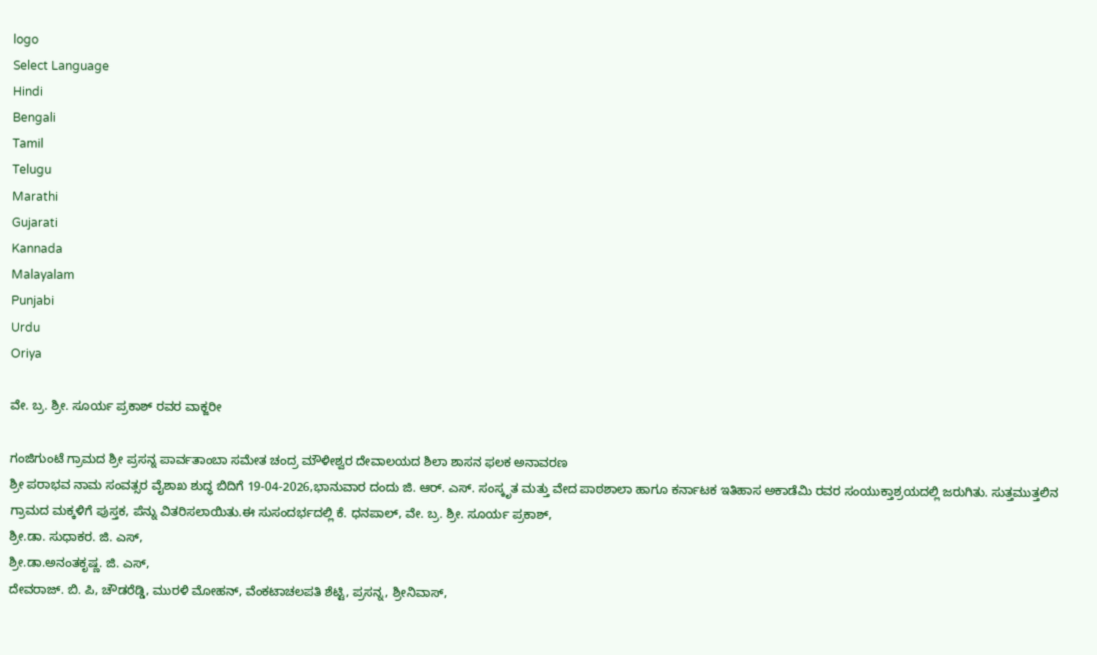logo
Select Language
Hindi
Bengali
Tamil
Telugu
Marathi
Gujarati
Kannada
Malayalam
Punjabi
Urdu
Oriya

ವೇ. ಬ್ರ. ಶ್ರೀ. ಸೂರ್ಯ ಪ್ರಕಾಶ್ ರವರ ವಾಕ್ಜರೀ

ಗಂಜಿಗುಂಟೆ ಗ್ರಾಮದ ಶ್ರೀ ಪ್ರಸನ್ನ ಪಾರ್ವತಾಂಬಾ ಸಮೇತ ಚಂದ್ರ ಮೌಳೀಶ್ವರ ದೇವಾಲಯದ ಶಿಲಾ ಶಾಸನ ಫಲಕ ಅನಾವರಣ
ಶ್ರೀ ಪರಾಭವ ನಾಮ ಸಂವತ್ಸರ ವೈಶಾಖ ಶುದ್ಧ ಬಿದಿಗೆ 19-04-2026,ಭಾನುವಾರ ದಂದು ಜಿ. ಆರ್. ಎಸ್. ಸಂಸ್ಕೃತ ಮತ್ತು ವೇದ ಪಾಠಶಾಲಾ ಹಾಗೂ ಕರ್ನಾಟಕ ಇತಿಹಾಸ ಅಕಾಡೆಮಿ ರವರ ಸಂಯುಕ್ತಾಶ್ರಯದಲ್ಲಿ ಜರುಗಿತು. ಸುತ್ತಮುತ್ತಲಿನ ಗ್ರಾಮದ ಮಕ್ಕಳಿಗೆ ಪುಸ್ತಕ, ಪೆನ್ನು ವಿತರಿಸಲಾಯಿತು.ಈ ಸುಸಂದರ್ಭದಲ್ಲಿ ಕೆ. ಧನಪಾಲ್, ವೇ. ಬ್ರ. ಶ್ರೀ. ಸೂರ್ಯ ಪ್ರಕಾಶ್,
ಶ್ರೀ.ಡಾ. ಸುಧಾಕರ. ಜಿ. ಎಸ್,
ಶ್ರೀ.ಡಾ.ಅನಂತಕೃಷ್ಣ. ಜಿ. ಎಸ್,
ದೇವರಾಜ್. ಬಿ. ಪಿ, ಚೌಡರೆಡ್ಡಿ, ಮುರಳಿ ಮೋಹನ್, ವೆಂಕಟಾಚಲಪತಿ ಶೆಟ್ಟಿ, ಪ್ರಸನ್ನ, ಶ್ರೀನಿವಾಸ್,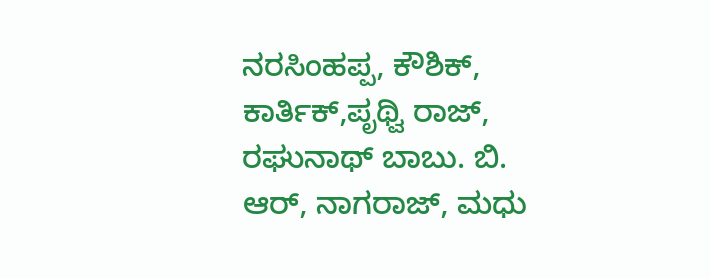ನರಸಿಂಹಪ್ಪ, ಕೌಶಿಕ್, ಕಾರ್ತಿಕ್,ಪೃಥ್ವಿ ರಾಜ್, ರಘುನಾಥ್ ಬಾಬು. ಬಿ. ಆರ್, ನಾಗರಾಜ್, ಮಧು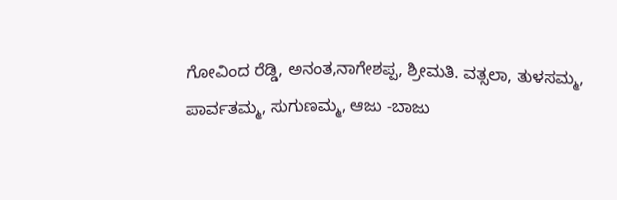ಗೋವಿಂದ ರೆಡ್ಡಿ, ಅನಂತ,ನಾಗೇಶಪ್ಪ, ಶ್ರೀಮತಿ. ವತ್ಸಲಾ, ತುಳಸಮ್ಮ, ಪಾರ್ವತಮ್ಮ, ಸುಗುಣಮ್ಮ, ಆಜು -ಬಾಜು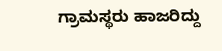ಗ್ರಾಮಸ್ಥರು ಹಾಜರಿದ್ದು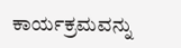ಕಾರ್ಯಕ್ರಮವನ್ನು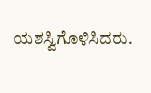ಯಶಸ್ವಿಗೊಳಿಸಿದರು.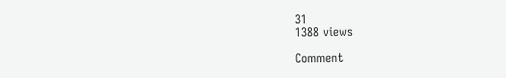31
1388 views

Comment